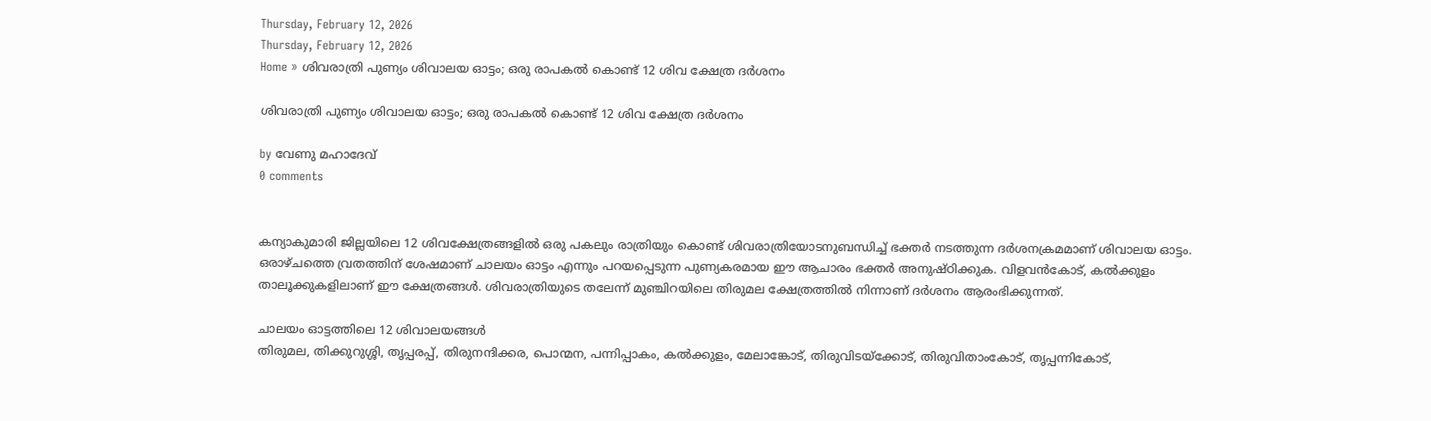Thursday, February 12, 2026
Thursday, February 12, 2026
Home » ശിവരാത്രി പുണ്യം ശിവാലയ ഓട്ടം; ഒരു രാപകൽ കൊണ്ട് 12 ശിവ ക്ഷേത്ര ദർശനം

ശിവരാത്രി പുണ്യം ശിവാലയ ഓട്ടം; ഒരു രാപകൽ കൊണ്ട് 12 ശിവ ക്ഷേത്ര ദർശനം

by വേണു മഹാദേവ്
0 comments


കന്യാകുമാരി ജില്ലയിലെ 12 ശിവക്ഷേത്രങ്ങളിൽ ഒരു പകലും രാത്രിയും കൊണ്ട് ശിവരാത്രിയോടനുബന്ധിച്ച് ഭക്തർ നടത്തുന്ന ദർശനക്രമമാണ് ശിവാലയ ഓട്ടം. ഒരാഴ്ചത്തെ വ്രതത്തിന് ശേഷമാണ് ചാലയം ഓട്ടം എന്നും പറയപ്പെടുന്ന പുണ്യകരമായ ഈ ആചാരം ഭക്തർ അനുഷ്ഠിക്കുക. വിളവൻകോട്, കൽക്കുളം താലൂക്കുകളിലാണ് ഈ ക്ഷേത്രങ്ങൾ. ശിവരാത്രിയുടെ തലേന്ന് മുഞ്ചിറയിലെ തിരുമല ക്ഷേത്രത്തിൽ നിന്നാണ് ദർശനം ആരംഭിക്കുന്നത്.

ചാലയം ഓട്ടത്തിലെ 12 ശിവാലയങ്ങൾ
തിരുമല, തിക്കുറുശ്ശി, തൃപ്പരപ്പ്, തിരുനന്ദിക്കര, പൊന്മന, പന്നിപ്പാകം, കൽക്കുളം, മേലാങ്കോട്, തിരുവിടയ്ക്കോട്, തിരുവിതാംകോട്, തൃപ്പന്നികോട്,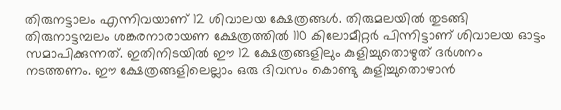തിരുനട്ടാലം എന്നിവയാണ് 12 ശിവാലയ ക്ഷേത്രങ്ങൾ. തിരുമലയിൽ തുടങ്ങി തിരുനാട്ടമ്പലം ശങ്കരനാരായണ ക്ഷേത്രത്തിൽ 110 കിലോമീറ്റർ പിന്നിട്ടാണ് ശിവാലയ ഓട്ടം സമാപിക്കുന്നത്. ഇതിനിടയിൽ ഈ 12 ക്ഷേത്രങ്ങളിലും കുളിച്ചുതൊഴുത് ദർശനം നടത്തണം. ഈ ക്ഷേത്രങ്ങളിലെല്ലാം ഒരു ദിവസം കൊണ്ടു കുളിച്ചുതൊഴാൻ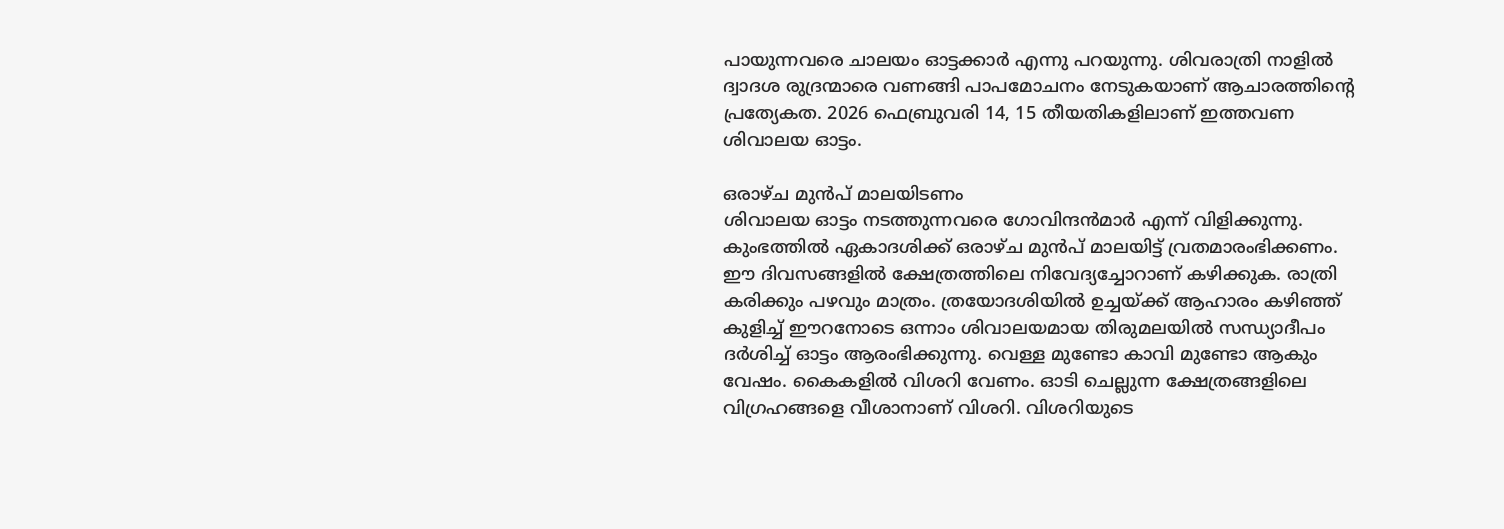പായുന്നവരെ ചാലയം ഓട്ടക്കാർ എന്നു പറയുന്നു. ശിവരാത്രി നാളിൽ ദ്വാദശ രുദ്രന്മാരെ വണങ്ങി പാപമോചനം നേടുകയാണ് ആചാരത്തിന്റെ പ്രത്യേകത. 2026 ഫെബ്രുവരി 14, 15 തീയതികളിലാണ് ഇത്തവണ ശിവാലയ ഓട്ടം.

ഒരാഴ്ച മുന്‍പ് മാലയിടണം
ശിവാലയ ഓട്ടം നടത്തുന്നവരെ ഗോവിന്ദന്‍മാര്‍ എന്ന് വിളിക്കുന്നു. കുംഭത്തിൽ ഏകാദശിക്ക് ഒരാഴ്ച മുന്‍പ് മാലയിട്ട് വ്രതമാരംഭിക്കണം. ഈ ദിവസങ്ങളില്‍ ക്ഷേത്രത്തിലെ നിവേദ്യച്ചോറാണ് കഴിക്കുക. രാത്രി കരിക്കും പഴവും മാത്രം. ത്രയോദശിയിൽ ഉച്ചയ്ക്ക് ആഹാരം കഴിഞ്ഞ് കുളിച്ച് ഈറനോടെ ഒന്നാം ശിവാലയമായ തിരുമലയില്‍ സന്ധ്യാദീപം ദര്‍ശിച്ച് ഓട്ടം ആരംഭിക്കുന്നു. വെള്ള മുണ്ടോ കാവി മുണ്ടോ ആകും വേഷം. കൈകളില്‍ വിശറി വേണം. ഓടി ചെല്ലുന്ന ക്ഷേത്രങ്ങളിലെ വിഗ്രഹങ്ങളെ വീശാനാണ് വിശറി. വിശറിയുടെ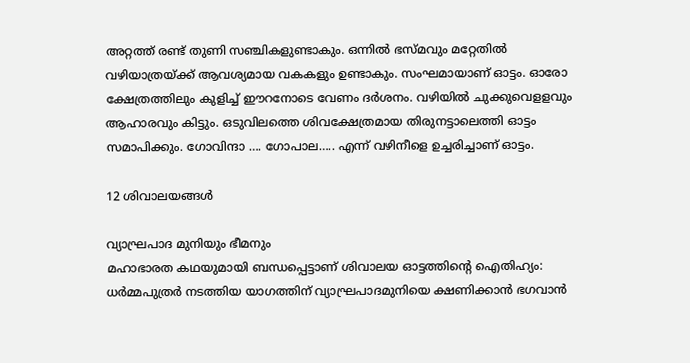അറ്റത്ത് രണ്ട് തുണി സഞ്ചികളുണ്ടാകും. ഒന്നില്‍ ഭസ്മവും മറ്റേതില്‍ വഴിയാത്രയ്ക്ക് ആവശ്യമായ വകകളും ഉണ്ടാകും. സംഘമായാണ് ഓട്ടം. ഓരോ ക്ഷേത്രത്തിലും കുളിച്ച് ഈറനോടെ വേണം ദര്‍ശനം. വഴിയില്‍ ചുക്കുവെളളവും ആഹാരവും കിട്ടും. ഒടുവിലത്തെ ശിവക്ഷേത്രമായ തിരുനട്ടാലെത്തി ഓട്ടം സമാപിക്കും. ഗോവിന്ദാ …. ഗോപാല….. എന്ന് വഴിനീളെ ഉച്ചരിച്ചാണ് ഓട്ടം.

12 ശിവാലയങ്ങൾ

വ്യാഘ്രപാദ മുനിയും ഭീമനും
മഹാഭാരത കഥയുമായി ബന്ധപ്പെട്ടാണ് ശിവാലയ ഓട്ടത്തിന്റെ ഐതിഹ്യം: ധർമ്മപുത്രർ നടത്തിയ യാഗത്തിന് വ്യാഘ്രപാദമുനിയെ ക്ഷണിക്കാൻ ഭഗവാൻ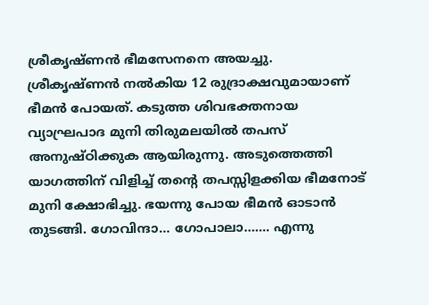ശ്രീകൃഷ്ണൻ ഭീമസേനനെ അയച്ചു. ശ്രീകൃഷ്ണൻ നൽകിയ 12 രുദ്രാക്ഷവുമായാണ് ഭീമൻ പോയത്. കടുത്ത ശിവഭക്തനായ വ്യാഘ്രപാദ മുനി തിരുമലയിൽ തപസ് അനുഷ്ഠിക്കുക ആയിരുന്നു. അടുത്തെത്തി യാഗത്തിന് വിളിച്ച് തന്റെ തപസ്സിളക്കിയ ഭീമനോട് മുനി ക്ഷോഭിച്ചു. ഭയന്നു പോയ ഭീമൻ ഓടാൻ തുടങ്ങി. ഗോവിന്ദാ… ഗോപാലാ……. എന്നു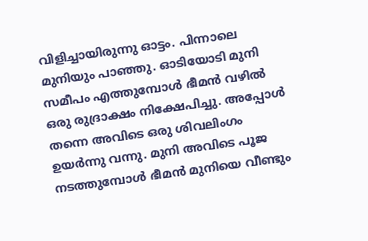വിളിച്ചായിരുന്നു ഓട്ടം. പിന്നാലെ മുനിയും പാഞ്ഞു. ഓടിയോടി മുനി സമീപം എത്തുമ്പോൾ ഭീമൻ വഴിൽ ഒരു രുദ്രാക്ഷം നിക്ഷേപിച്ചു. അപ്പോൾ തന്നെ അവിടെ ഒരു ശിവലിംഗം ഉയർന്നു വന്നു. മുനി അവിടെ പൂജ നടത്തുമ്പോൾ ഭീമൻ മുനിയെ വീണ്ടും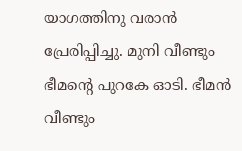യാഗത്തിനു വരാൻ പ്രേരിപ്പിച്ചു. മുനി വീണ്ടും ഭീമന്റെ പുറകേ ഓടി. ഭീമൻ വീണ്ടും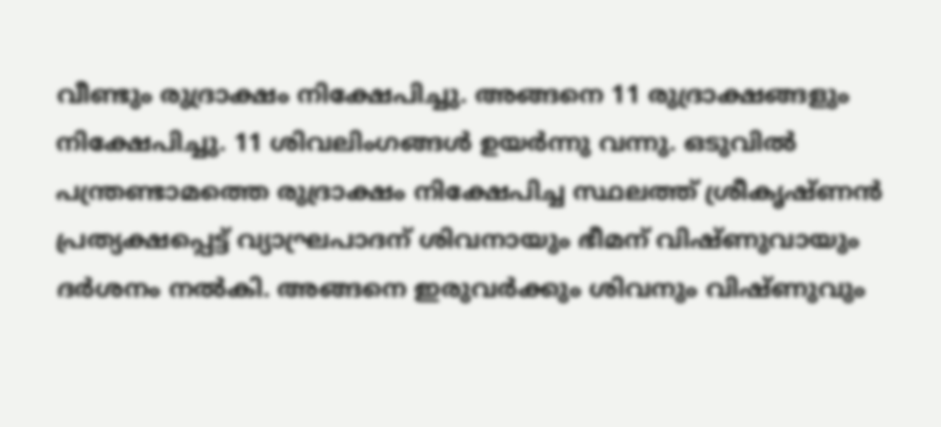വീണ്ടും രുദ്രാക്ഷം നിക്ഷേപിച്ചു. അങ്ങനെ 11 രുദ്രാക്ഷങ്ങളും നിക്ഷേപിച്ചു. 11 ശിവലിംഗങ്ങൾ ഉയർന്നു വന്നു. ഒടുവിൽ പന്ത്രണ്ടാമത്തെ രുദ്രാക്ഷം നിക്ഷേപിച്ച സ്ഥലത്ത് ശ്രീകൃഷ്ണൻ പ്രത്യക്ഷപ്പെട്ട് വ്യാഘ്രപാദന് ശിവനായും ഭീമന് വിഷ്ണുവായും ദർശനം നൽകി. അങ്ങനെ ഇരുവർക്കും ശിവനും വിഷ്ണുവും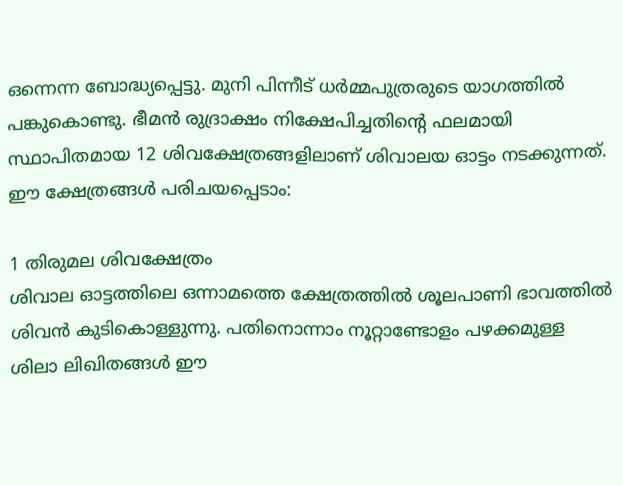ഒന്നെന്ന ബോദ്ധ്യപ്പെട്ടു. മുനി പിന്നീട് ധർമ്മപുത്രരുടെ യാഗത്തിൽ പങ്കുകൊണ്ടു. ഭീമൻ രുദ്രാക്ഷം നിക്ഷേപിച്ചതിന്റെ ഫലമായി സ്ഥാപിതമായ 12 ശിവക്ഷേത്രങ്ങളിലാണ് ശിവാലയ ഓട്ടം നടക്കുന്നത്. ഈ ക്ഷേത്രങ്ങൾ പരിചയപ്പെടാം:

1 തിരുമല ശിവക്ഷേത്രം
ശിവാല ഓട്ടത്തിലെ ഒന്നാമത്തെ ക്ഷേത്രത്തിൽ ശൂലപാണി ഭാവത്തിൽ ശിവൻ കുടികൊള്ളുന്നു. പതിനൊന്നാം നൂറ്റാണ്ടോളം പഴക്കമുള്ള ശിലാ ലിഖിതങ്ങള്‍ ഈ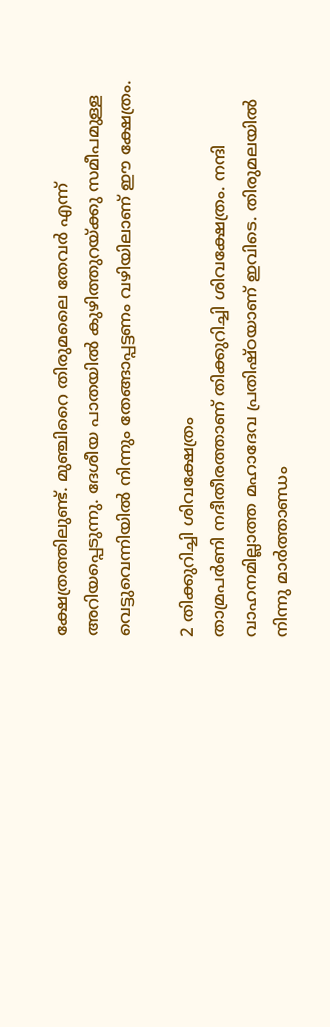ക്ഷേത്രത്തിലുണ്ട്. മുഞ്ചിറൈ തിരുമലൈ തേവര്‍ എന്ന് അറിയപ്പെടുന്നു. ദേശീയ പാതയില്‍ കുഴിത്തുറയ്ക്കു സമീപമുള്ള വെട്ടുവെന്നിയില്‍ നിന്നും തേങ്ങാപ്പട്ടണം വഴിയിലാണ് ഈ ക്ഷേത്രം.

2 തിക്കുറിച്ചി ശിവക്ഷേത്രം
താമ്രപര്‍ണി നദീതീരത്താണ് തിക്കുറിച്ചി ശിവക്ഷേത്രം. നന്ദി വാഹനമില്ലാത്ത മഹാദേവ പ്രതിഷ്ഠയാണ് ഇവിടെ. തിരുമലയില്‍ നിന്നു മാര്‍ത്താണ്ഡം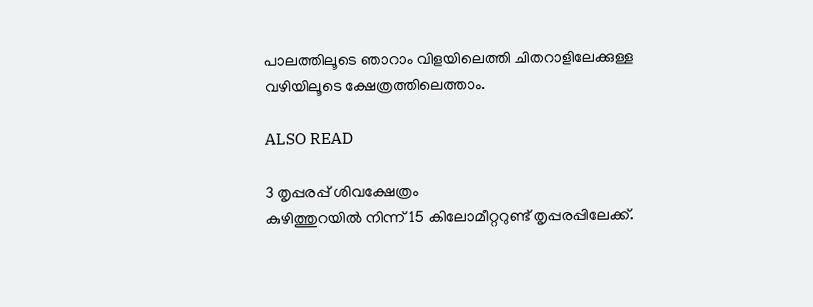പാലത്തിലൂടെ ഞാറാം വിളയിലെത്തി ചിതറാളിലേക്കുള്ള വഴിയിലൂടെ ക്ഷേത്രത്തിലെത്താം.

ALSO READ

3 തൃപ്പരപ്പ് ശിവക്ഷേത്രം
കുഴിത്തുറയില്‍ നിന്ന് 15 കിലോമീറ്ററുണ്ട് തൃപ്പരപ്പിലേക്ക്.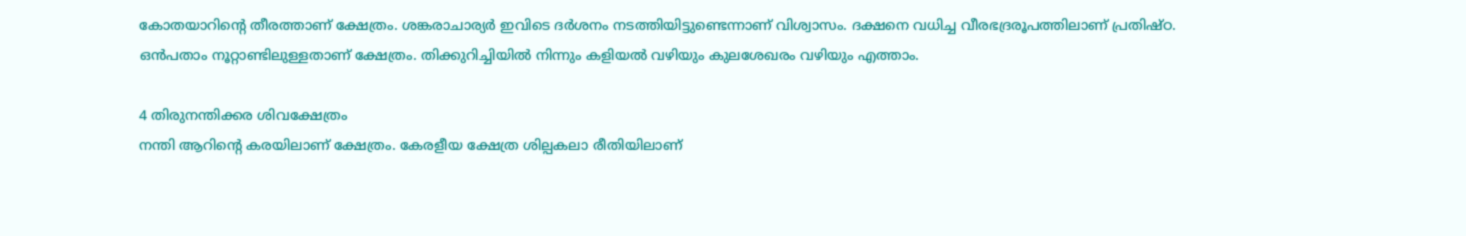കോതയാറിന്റെ തീരത്താണ് ക്ഷേത്രം. ശങ്കരാചാര്യര്‍ ഇവിടെ ദർശനം നടത്തിയിട്ടുണ്ടെന്നാണ് വിശ്വാസം. ദക്ഷനെ വധിച്ച വീരഭദ്രരൂപത്തിലാണ് പ്രതിഷ്ഠ.
ഒൻപതാം നൂറ്റാണ്ടിലുള്ളതാണ് ക്ഷേത്രം. തിക്കുറിച്ചിയില്‍ നിന്നും കളിയല്‍ വഴിയും കുലശേഖരം വഴിയും എത്താം.

4 തിരുനന്തിക്കര ശിവക്ഷേത്രം
നന്തി ആറിന്റെ കരയിലാണ് ക്ഷേത്രം. കേരളീയ ക്ഷേത്ര ശില്പകലാ രീതിയിലാണ്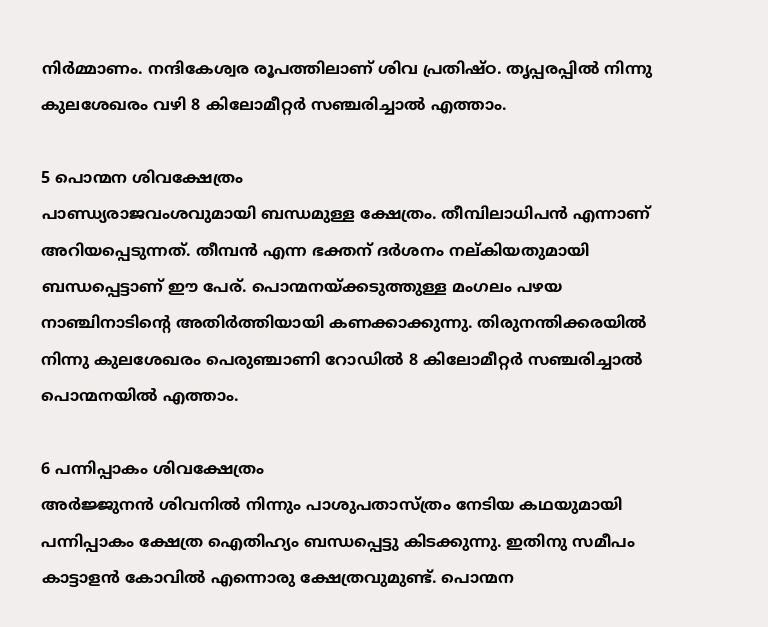നിര്‍മ്മാണം. നന്ദികേശ്വര രൂപത്തിലാണ് ശിവ പ്രതിഷ്ഠ. തൃപ്പരപ്പില്‍ നിന്നു കുലശേഖരം വഴി 8 കിലോമീറ്റര്‍ സഞ്ചരിച്ചാല്‍ എത്താം.

5 പൊന്മന ശിവക്ഷേത്രം
പാണ്ഡ്യരാജവംശവുമായി ബന്ധമുള്ള ക്ഷേത്രം. തീമ്പിലാധിപന്‍ എന്നാണ് അറിയപ്പെടുന്നത്. തീമ്പന്‍ എന്ന ഭക്തന് ദര്‍ശനം നല്കിയതുമായി ബന്ധപ്പെട്ടാണ് ഈ പേര്. പൊന്മനയ്ക്കടുത്തുള്ള മംഗലം പഴയ നാഞ്ചിനാടിന്റെ അതിര്‍ത്തിയായി കണക്കാക്കുന്നു. തിരുനന്തിക്കരയില്‍ നിന്നു കുലശേഖരം പെരുഞ്ചാണി റോഡില്‍ 8 കിലോമീറ്റര്‍ സഞ്ചരിച്ചാല്‍ പൊന്മനയിൽ എത്താം.

6 പന്നിപ്പാകം ശിവക്ഷേത്രം
അര്‍ജ്ജുനന്‍ ശിവനില്‍ നിന്നും പാശുപതാസ്ത്രം നേടിയ കഥയുമായി പന്നിപ്പാകം ക്ഷേത്ര ഐതിഹ്യം ബന്ധപ്പെട്ടു കിടക്കുന്നു. ഇതിനു സമീപം കാട്ടാളന്‍ കോവില്‍ എന്നൊരു ക്ഷേത്രവുമുണ്ട്. പൊന്മന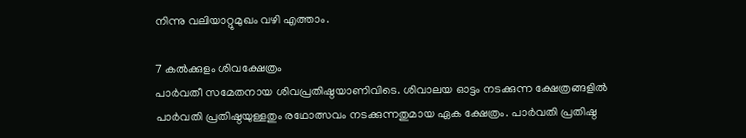നിന്നു വലിയാറ്റുമുഖം വഴി എത്താം.

7 കല്‍ക്കുളം ശിവക്ഷേത്രം
പാര്‍വതീ സമേതനായ ശിവപ്രതിഷ്ഠയാണിവിടെ. ശിവാലയ ഓട്ടം നടക്കുന്ന ക്ഷേത്രങ്ങളില്‍ പാര്‍വതി പ്രതിഷ്ഠയുള്ളതും രഥോത്സവം നടക്കുന്നതുമായ ഏക ക്ഷേത്രം. പാര്‍വതി പ്രതിഷ്ഠ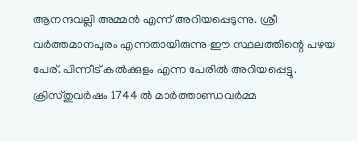ആനന്ദവല്ലി അമ്മന്‍ എന്ന് അറിയപ്പെടുന്നു. ശ്രീ വര്‍ത്തമാനപുരം എന്നതായിരുന്നു ഈ സ്ഥലത്തിന്റെ പഴയ പേര്. പിന്നീട് കൽക്കുളം എന്ന പേരില്‍ അറിയപ്പെട്ടു. ക്രിസ്തുവര്‍ഷം 1744 ല്‍ മാര്‍ത്താണ്ഡവര്‍മ്മ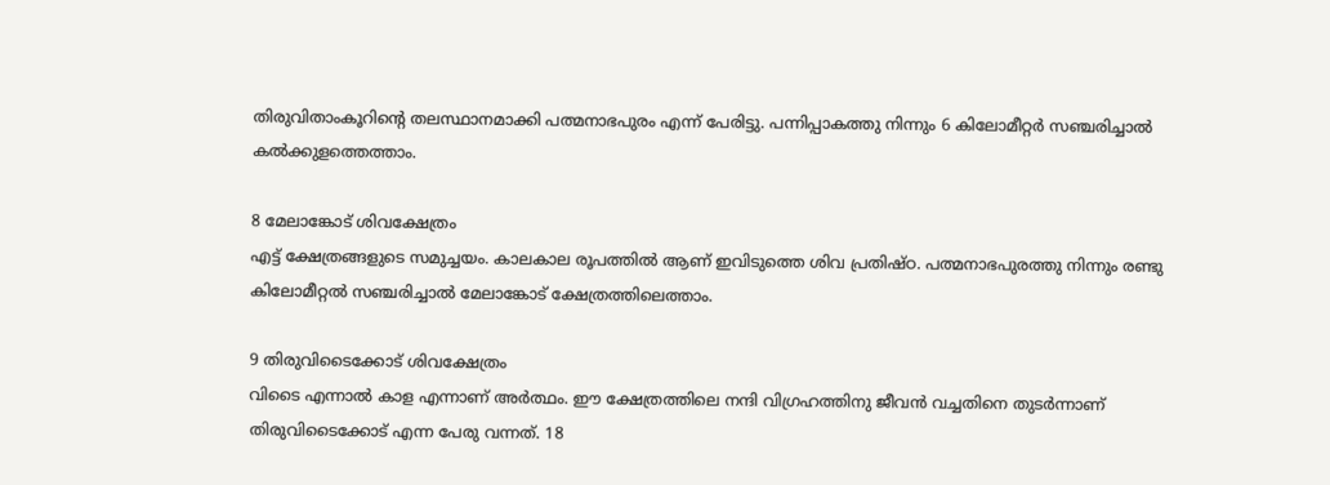തിരുവിതാംകൂറിന്റെ തലസ്ഥാനമാക്കി പത്മനാഭപുരം എന്ന് പേരിട്ടു. പന്നിപ്പാകത്തു നിന്നും 6 കിലോമീറ്റര്‍ സഞ്ചരിച്ചാല്‍ കല്‍ക്കുളത്തെത്താം.

8 മേലാങ്കോട് ശിവക്ഷേത്രം
എട്ട് ക്ഷേത്രങ്ങളുടെ സമുച്ചയം. കാലകാല രൂപത്തിൽ ആണ് ഇവിടുത്തെ ശിവ പ്രതിഷ്ഠ. പത്മനാഭപുരത്തു നിന്നും രണ്ടു കിലോമീറ്റല്‍ സഞ്ചരിച്ചാല്‍ മേലാങ്കോട് ക്ഷേത്രത്തിലെത്താം.

9 തിരുവിടൈക്കോട് ശിവക്ഷേത്രം
വിടൈ എന്നാല്‍ കാള എന്നാണ് അര്‍ത്ഥം. ഈ ക്ഷേത്രത്തിലെ നന്ദി വിഗ്രഹത്തിനു ജീവന്‍ വച്ചതിനെ തുടര്‍ന്നാണ് തിരുവിടൈക്കോട് എന്ന പേരു വന്നത്. 18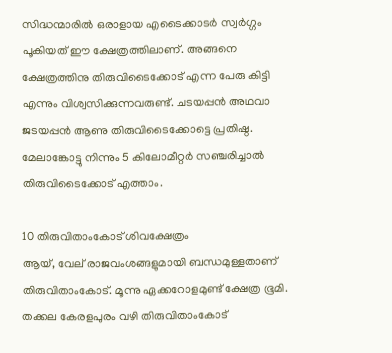സിദ്ധന്മാരില്‍ ഒരാളായ എടൈക്കാടര്‍ സ്വര്‍ഗ്ഗം പൂകിയത് ഈ ക്ഷേത്രത്തിലാണ്. അങ്ങനെ ക്ഷേത്രത്തിനു തിരുവിടൈക്കോട് എന്ന പേരു കിട്ടി എന്നും വിശ്വസിക്കുന്നവരുണ്ട്. ചടയപ്പന്‍ അഥവാ ജടയപ്പന്‍ ആണു തിരുവിടൈക്കോട്ടെ പ്രതിഷ്ഠ. മേലാങ്കോട്ടു നിന്നും 5 കിലോമീറ്റര്‍ സഞ്ചരിച്ചാല്‍ തിരുവിടൈക്കോട് എത്താം.

10 തിരുവിതാംകോട് ശിവക്ഷേത്രം
ആയ്, വേല് രാജവംശങ്ങളുമായി ബന്ധമുള്ളതാണ് തിരുവിതാംകോട്. മൂന്നു ഏക്കറോളമുണ്ട് ക്ഷേത്ര ഭൂമി. തക്കല കേരളപുരം വഴി തിരുവിതാംകോട്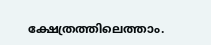ക്ഷേത്രത്തിലെത്താം.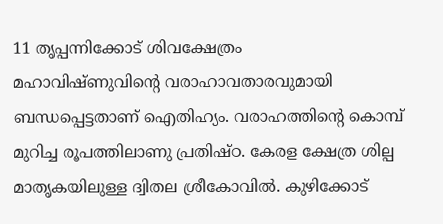11 തൃപ്പന്നിക്കോട് ശിവക്ഷേത്രം
മഹാവിഷ്ണുവിന്റെ വരാഹാവതാരവുമായി ബന്ധപ്പെട്ടതാണ് ഐതിഹ്യം. വരാഹത്തിന്റെ കൊമ്പ് മുറിച്ച രൂപത്തിലാണു പ്രതിഷ്ഠ. കേരള ക്ഷേത്ര ശില്പ മാതൃകയിലുള്ള ദ്വിതല ശ്രീകോവിൽ. കുഴിക്കോട്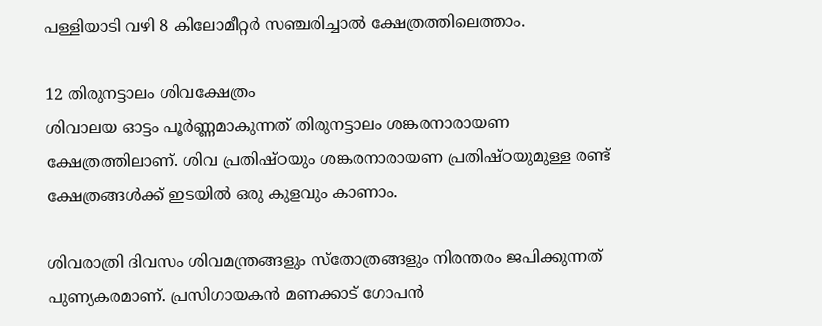പള്ളിയാടി വഴി 8 കിലോമീറ്റര്‍ സഞ്ചരിച്ചാല്‍ ക്ഷേത്രത്തിലെത്താം.

12 തിരുനട്ടാലം ശിവക്ഷേത്രം
ശിവാലയ ഓട്ടം പൂർണ്ണമാകുന്നത് തിരുനട്ടാലം ശങ്കരനാരായണ ക്ഷേത്രത്തിലാണ്. ശിവ പ്രതിഷ്ഠയും ശങ്കരനാരായണ പ്രതിഷ്ഠയുമുള്ള രണ്ട് ക്ഷേത്രങ്ങള്‍ക്ക് ഇടയിൽ ഒരു കുളവും കാണാം.

ശിവരാത്രി ദിവസം ശിവമന്ത്രങ്ങളും സ്തോത്രങ്ങളും നിരന്തരം ജപിക്കുന്നത് പുണ്യകരമാണ്. പ്രസിഗായകൻ മണക്കാട് ഗോപൻ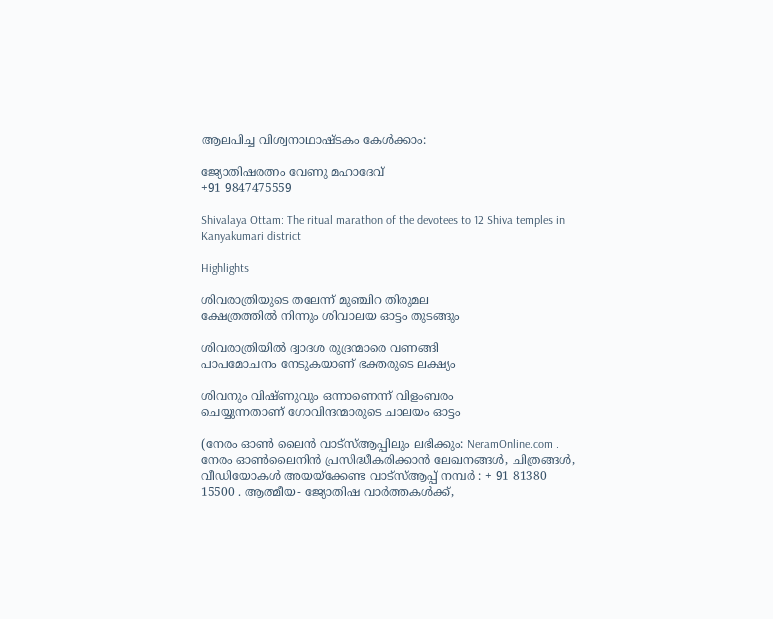ആലപിച്ച വിശ്വനാഥാഷ്ടകം കേൾക്കാം:

ജ്യോതിഷരത്നം വേണു മഹാദേവ്
+91 9847475559

Shivalaya Ottam: The ritual marathon of the devotees to 12 Shiva temples in Kanyakumari district

Highlights

ശിവരാത്രിയുടെ തലേന്ന് മുഞ്ചിറ തിരുമല
ക്ഷേത്രത്തിൽ നിന്നും ശിവാലയ ഓട്ടം തുടങ്ങും

ശിവരാത്രിയിൽ ദ്വാദശ രുദ്രന്മാരെ വണങ്ങി
പാപമോചനം നേടുകയാണ് ഭക്തരുടെ ലക്ഷ്യം

ശിവനും വിഷ്ണുവും ഒന്നാണെന്ന് വിളംബരം
ചെയ്യുന്നതാണ് ഗോവിന്ദന്മാരുടെ ചാലയം ഓട്ടം

(നേരം ഓൺ ലൈൻ വാട്‌സ്ആപ്പിലും ലഭിക്കും: NeramOnline.com . നേരം ഓൺലൈനിൻ പ്രസിദ്ധീകരിക്കാൻ ലേഖനങ്ങൾ, ചിത്രങ്ങൾ, വീഡിയോകൾ അയയ്ക്കേണ്ട വാട്‌സ്ആപ്പ് നമ്പർ : + 91 81380 15500 . ആത്മീയ- ജ്യോതിഷ വാര്‍ത്തകള്‍ക്ക്,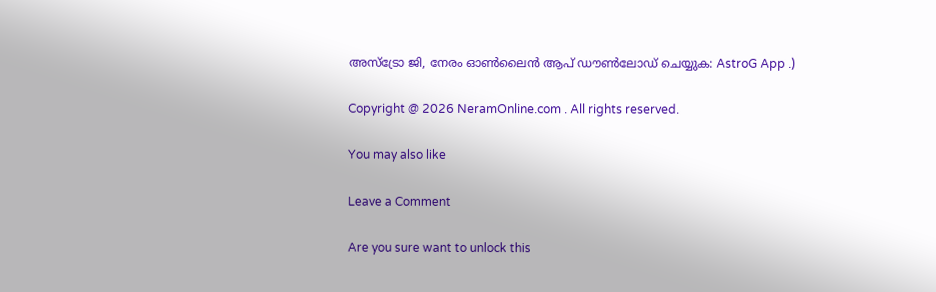അസ്ട്രോ ജി, നേരം ഓൺലൈൻ ആപ് ഡൗണ്‍ലോഡ് ചെയ്യുക: AstroG App .)

Copyright @ 2026 NeramOnline.com . All rights reserved.

You may also like

Leave a Comment

Are you sure want to unlock this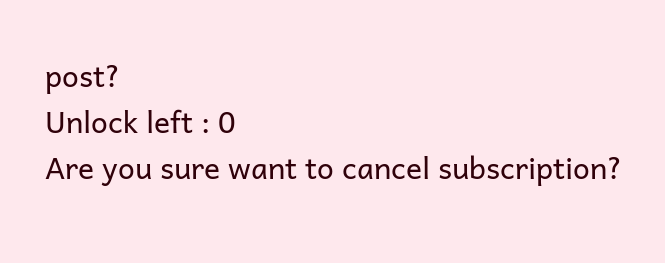post?
Unlock left : 0
Are you sure want to cancel subscription?